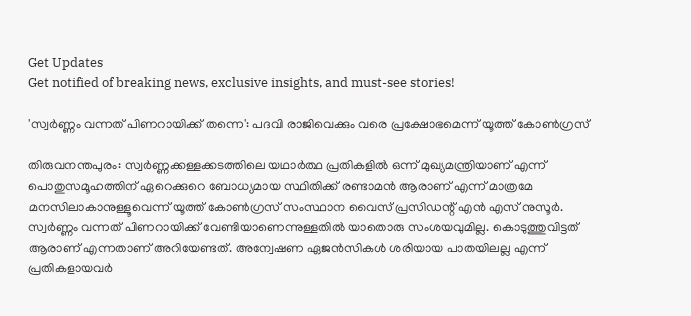Get Updates
Get notified of breaking news, exclusive insights, and must-see stories!

'സ്വർണ്ണം വന്നത് പിണറായിക്ക് തന്നെ': പദവി രാജിവെക്കും വരെ പ്രക്ഷോഭമെന്ന് യൂത്ത് കോണ്‍ഗ്രസ്

തിരുവനന്തപുരം: സ്വർണ്ണക്കള്ളക്കടത്തിലെ യഥാർത്ഥ പ്രതികളിൽ ഒന്ന് മുഖ്യമന്ത്രിയാണ് എന്ന് പൊതുസമൂഹത്തിന് ഏറെക്കുറെ ബോധ്യമായ സ്ഥിതിക്ക് രണ്ടാമൻ ആരാണ് എന്ന് മാത്രമേ മനസിലാകാനുള്ളൂവെന്ന് യൂത്ത് കോണ്‍ഗ്രസ് സംസ്ഥാന വൈസ് പ്രസിഡന്റ് എന്‍ എസ് നുസൂർ. സ്വർണ്ണം വന്നത് പിണറായിക്ക് വേണ്ടിയാണെന്നുള്ളതിൽ യാതൊരു സംശയവുമില്ല. കൊടുത്തുവിട്ടത് ആരാണ് എന്നതാണ് അറിയേണ്ടത്. അന്വേഷണ ഏജൻസികൾ ശരിയായ പാതയിലല്ല എന്ന് പ്രതികളായവർ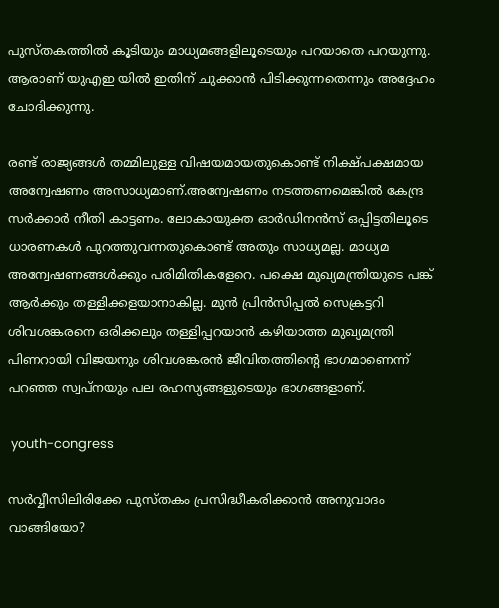പുസ്തകത്തിൽ കൂടിയും മാധ്യമങ്ങളിലൂടെയും പറയാതെ പറയുന്നു. ആരാണ് യുഎഇ യിൽ ഇതിന് ചുക്കാൻ പിടിക്കുന്നതെന്നും അദ്ദേഹം ചോദിക്കുന്നു.

രണ്ട് രാജ്യങ്ങൾ തമ്മിലുള്ള വിഷയമായതുകൊണ്ട് നിക്ഷ്പക്ഷമായ അന്വേഷണം അസാധ്യമാണ്.അന്വേഷണം നടത്തണമെങ്കിൽ കേന്ദ്ര സർക്കാർ നീതി കാട്ടണം. ലോകായുക്ത ഓർഡിനൻസ് ഒപ്പിട്ടതിലൂടെ ധാരണകൾ പുറത്തുവന്നതുകൊണ്ട് അതും സാധ്യമല്ല. മാധ്യമ അന്വേഷണങ്ങൾക്കും പരിമിതികളേറെ. പക്ഷെ മുഖ്യമന്ത്രിയുടെ പങ്ക് ആർക്കും തള്ളിക്കളയാനാകില്ല. മുന്‍ പ്രിന്‍സിപ്പല്‍ സെക്രട്ടറി ശിവശങ്കരനെ ഒരിക്കലും തള്ളിപ്പറയാൻ കഴിയാത്ത മുഖ്യമന്ത്രി പിണറായി വിജയനും ശിവശങ്കരൻ ജീവിതത്തിന്റെ ഭാഗമാണെന്ന് പറഞ്ഞ സ്വപ്നയും പല രഹസ്യങ്ങളുടെയും ഭാഗങ്ങളാണ്.

 youth-congress

സർവ്വീസിലിരിക്കേ പുസ്തകം പ്രസിദ്ധീകരിക്കാൻ അനുവാദം വാങ്ങിയോ?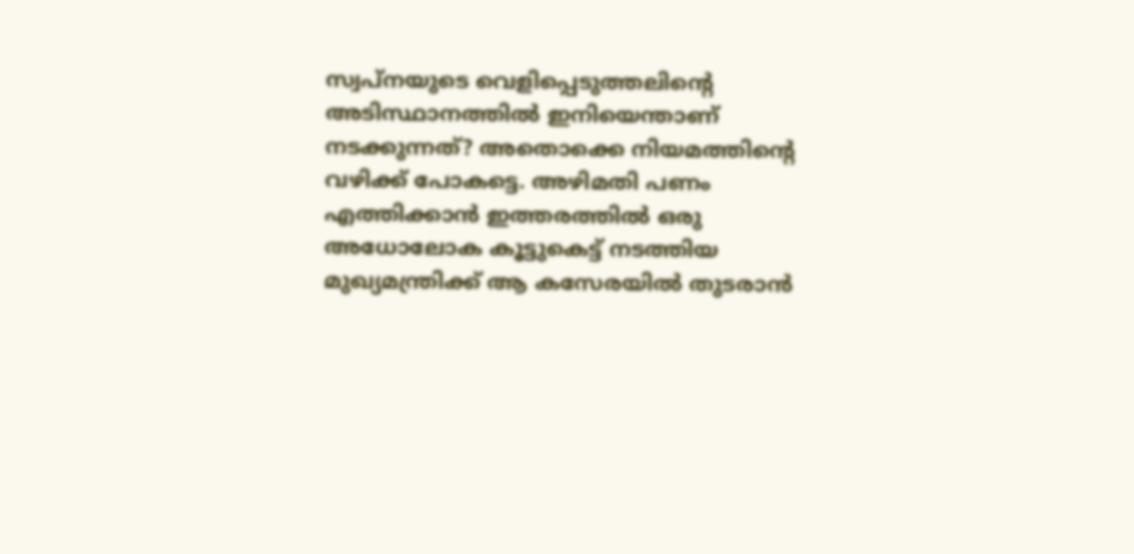സ്വപ്നയുടെ വെളിപ്പെടുത്തലിന്റെ അടിസ്ഥാനത്തിൽ ഇനിയെന്താണ് നടക്കുന്നത്? അതൊക്കെ നിയമത്തിന്റെ വഴിക്ക് പോകട്ടെ. അഴിമതി പണം എത്തിക്കാൻ ഇത്തരത്തിൽ ഒരു അധോലോക കൂട്ടുകെട്ട് നടത്തിയ മുഖ്യമന്ത്രിക്ക് ആ കസേരയിൽ തുടരാൻ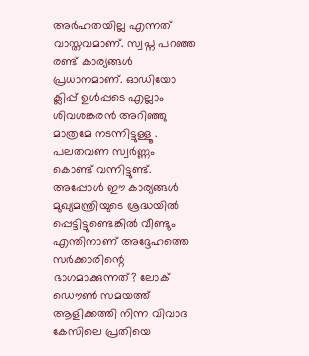അർഹതയില്ല എന്നത് വാസ്തവമാണ്. സ്വപ്ന പറഞ്ഞ രണ്ട് കാര്യങ്ങൾ പ്രധാനമാണ്. ഓഡിയോ ക്ലിപ്പ് ഉൾപ്പടെ എല്ലാം ശിവശങ്കരൻ അറിഞ്ഞു മാത്രമേ നടന്നിട്ടുള്ളൂ . പലതവണ സ്വർണ്ണം കൊണ്ട് വന്നിട്ടുണ്ട്. അപ്പോൾ ഈ കാര്യങ്ങൾ മുഖ്യമന്ത്രിയുടെ ശ്രദ്ധയിൽ പ്പെട്ടിട്ടുണ്ടെങ്കിൽ വീണ്ടും എന്തിനാണ് അദ്ദേഹത്തെ സർക്കാരിന്റെ ഭാഗമാക്കുന്നത്? ലോക് ഡൌൺ സമയത്ത് ആളിക്കത്തി നിന്ന വിവാദ കേസിലെ പ്രതിയെ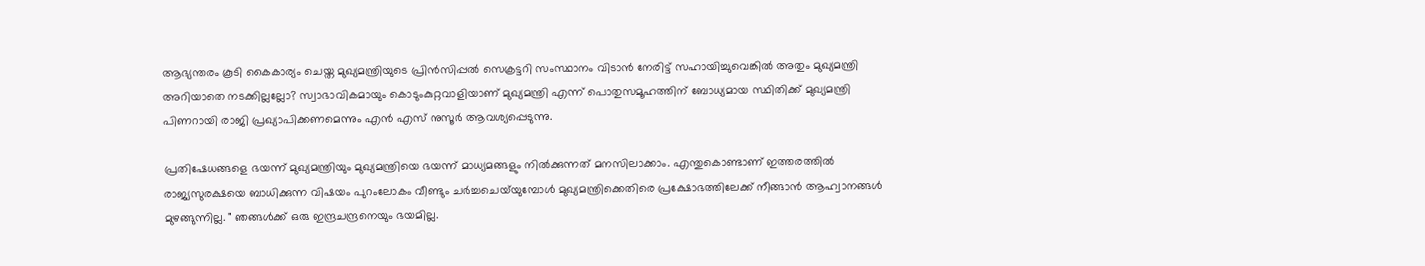ആഭ്യന്തരം കൂടി കൈകാര്യം ചെയ്ത മുഖ്യമന്ത്രിയുടെ പ്രിൻസിപ്പൽ സെക്രട്ടറി സംസ്ഥാനം വിടാൻ നേരിട്ട് സഹായിച്ചുവെങ്കിൽ അതും മുഖ്യമന്ത്രി അറിയാതെ നടക്കില്ലല്ലോ? സ്വാഭാവികമായും കൊടുംകുറ്റവാളിയാണ് മുഖ്യമന്ത്രി എന്ന് പൊതുസമൂഹത്തിന് ബോധ്യമായ സ്ഥിതിക്ക് മുഖ്യമന്ത്രി പിണറായി രാജി പ്രഖ്യാപിക്കണമെന്നും എന്‍ എസ് നുസൂർ ആവശ്യപ്പെടുന്നു.

പ്രതിഷേധങ്ങളെ ഭയന്ന് മുഖ്യമന്ത്രിയും മുഖ്യമന്ത്രിയെ ഭയന്ന് മാധ്യമങ്ങളും നിൽക്കുന്നത് മനസിലാക്കാം. എന്തുകൊണ്ടാണ് ഇത്തരത്തിൽ രാജ്യസുരക്ഷയെ ബാധിക്കുന്ന വിഷയം പുറംലോകം വീണ്ടും ചർച്ചചെയ്‌യുമ്പോൾ മുഖ്യമന്ത്രിക്കെതിരെ പ്രക്ഷോഭത്തിലേക്ക് നീങ്ങാൻ ആഹ്വാനങ്ങൾ മുഴങ്ങുന്നില്ല. " ഞങ്ങൾക്ക് ഒരു ഇന്ദ്രചന്ദ്രനെയും ഭയമില്ല.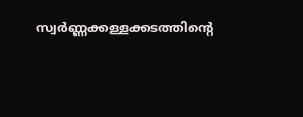സ്വർണ്ണക്കള്ളക്കടത്തിന്റെ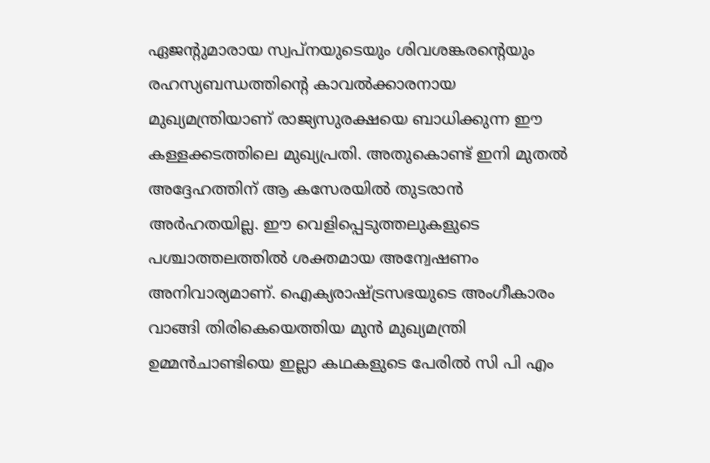ഏജന്റുമാരായ സ്വപ്നയുടെയും ശിവശങ്കരന്റെയും രഹസ്യബന്ധത്തിന്റെ കാവൽക്കാരനായ മുഖ്യമന്ത്രിയാണ് രാജ്യസുരക്ഷയെ ബാധിക്കുന്ന ഈ കള്ളക്കടത്തിലെ മുഖ്യപ്രതി. അതുകൊണ്ട് ഇനി മുതൽ അദ്ദേഹത്തിന് ആ കസേരയിൽ തുടരാൻ അർഹതയില്ല. ഈ വെളിപ്പെടുത്തലുകളുടെ പശ്ചാത്തലത്തിൽ ശക്തമായ അന്വേഷണം അനിവാര്യമാണ്. ഐക്യരാഷ്ട്രസഭയുടെ അംഗീകാരം വാങ്ങി തിരികെയെത്തിയ മുൻ മുഖ്യമന്ത്രി ഉമ്മൻചാണ്ടിയെ ഇല്ലാ കഥകളുടെ പേരിൽ സി പി എം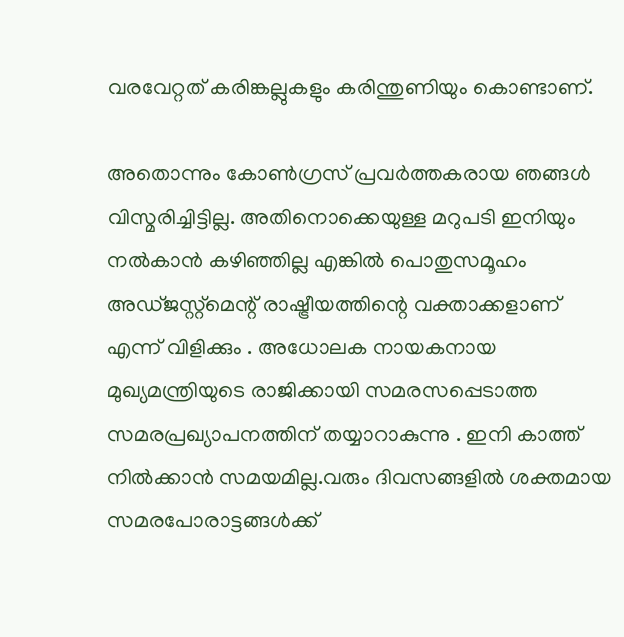വരവേറ്റത് കരിങ്കല്ലുകളും കരിന്തുണിയും കൊണ്ടാണ്.

അതൊന്നും കോൺഗ്രസ്‌ പ്രവർത്തകരായ ഞങ്ങൾ വിസ്മരിച്ചിട്ടില്ല. അതിനൊക്കെയുള്ള മറുപടി ഇനിയും നൽകാൻ കഴിഞ്ഞില്ല എങ്കിൽ പൊതുസമൂഹം അഡ്ജസ്റ്റ്മെന്റ് രാഷ്ട്രീയത്തിന്റെ വക്താക്കളാണ് എന്ന് വിളിക്കും . അധോലക നായകനായ മുഖ്യമന്ത്രിയുടെ രാജിക്കായി സമരസപ്പെടാത്ത സമരപ്രഖ്യാപനത്തിന് തയ്യാറാകുന്നു . ഇനി കാത്ത് നിൽക്കാൻ സമയമില്ല.വരും ദിവസങ്ങളിൽ ശക്തമായ സമരപോരാട്ടങ്ങൾക്ക്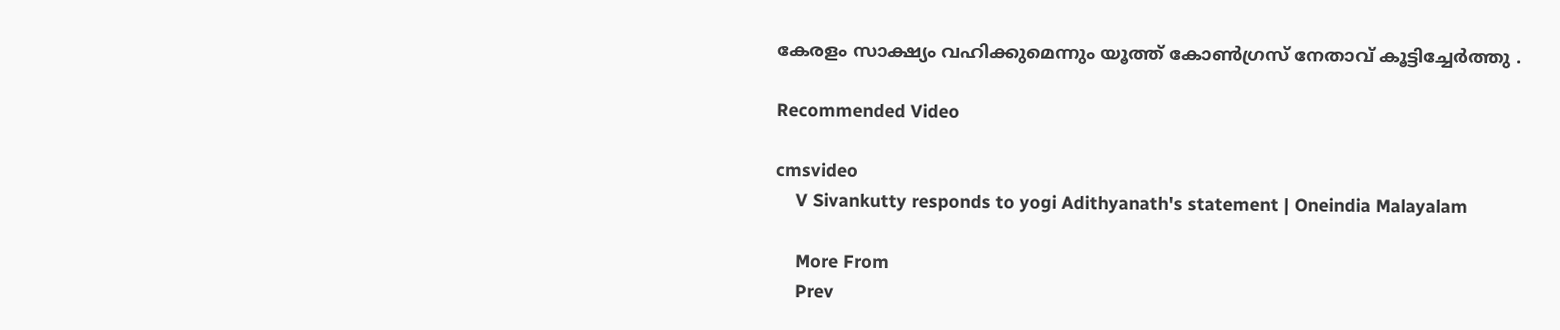കേരളം സാക്ഷ്യം വഹിക്കുമെന്നും യൂത്ത് കോണ്‍ഗ്രസ് നേതാവ് കൂട്ടിച്ചേർത്തു .

Recommended Video

cmsvideo
    V Sivankutty responds to yogi Adithyanath's statement | Oneindia Malayalam

    More From
    Prev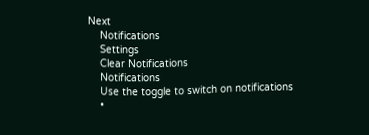Next
    Notifications
    Settings
    Clear Notifications
    Notifications
    Use the toggle to switch on notifications
    •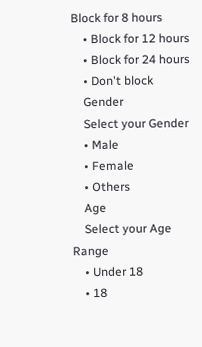Block for 8 hours
    • Block for 12 hours
    • Block for 24 hours
    • Don't block
    Gender
    Select your Gender
    • Male
    • Female
    • Others
    Age
    Select your Age Range
    • Under 18
    • 18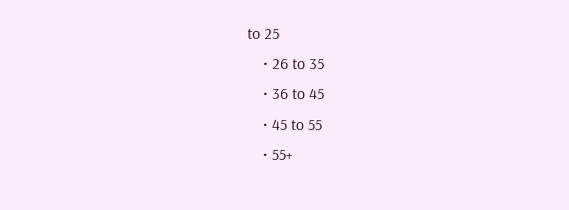to 25
    • 26 to 35
    • 36 to 45
    • 45 to 55
    • 55+